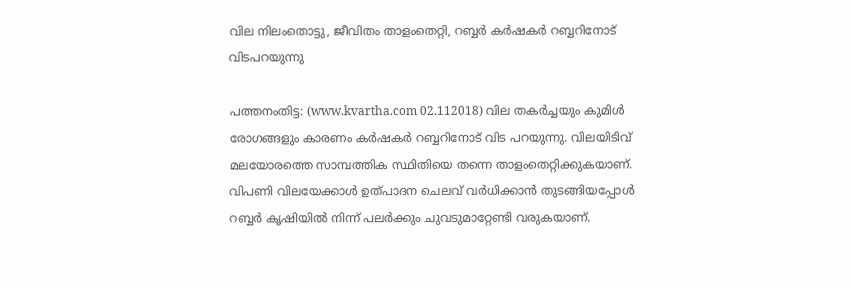വില നിലംതൊട്ടു, ജീവിതം താളംതെറ്റി, റബ്ബര്‍ കര്‍ഷകര്‍ റബ്ബറിനോട് വിടപറയുന്നു

പത്തനംതിട്ട: (www.kvartha.com 02.112018) വില തകര്‍ച്ചയും കുമിള്‍ രോഗങ്ങളും കാരണം കര്‍ഷകര്‍ റബ്ബറിനോട് വിട പറയുന്നു. വിലയിടിവ് മലയോരത്തെ സാമ്പത്തിക സ്ഥിതിയെ തന്നെ താളംതെറ്റിക്കുകയാണ്. വിപണി വിലയേക്കാള്‍ ഉത്പാദന ചെലവ് വര്‍ധിക്കാന്‍ തുടങ്ങിയപ്പോള്‍ റബ്ബര്‍ കൃഷിയില്‍ നിന്ന് പലര്‍ക്കും ചുവടുമാറ്റേണ്ടി വരുകയാണ്.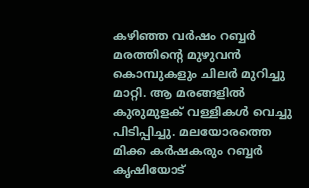കഴിഞ്ഞ വര്‍ഷം റബ്ബര്‍ മരത്തിന്റെ മുഴുവന്‍ കൊമ്പുകളും ചിലര്‍ മുറിച്ചു മാറ്റി. ആ മരങ്ങളില്‍ കുരുമുളക് വള്ളികള്‍ വെച്ചു പിടിപ്പിച്ചു. മലയോരത്തെ മിക്ക കര്‍ഷകരും റബ്ബര്‍ കൃഷിയോട്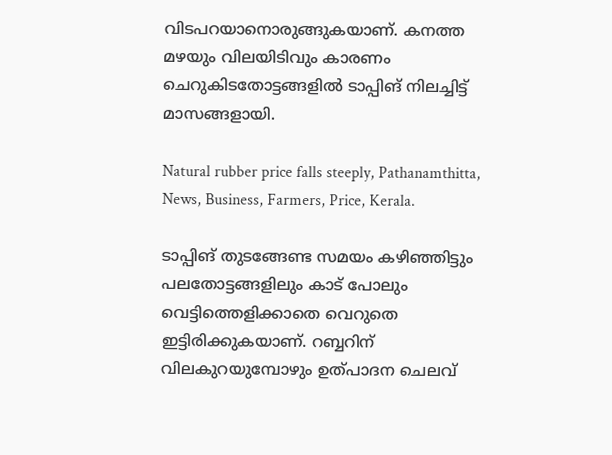വിടപറയാനൊരുങ്ങുകയാണ്. കനത്ത മഴയും വിലയിടിവും കാരണം ചെറുകിടതോട്ടങ്ങളില്‍ ടാപ്പിങ് നിലച്ചിട്ട് മാസങ്ങളായി.

Natural rubber price falls steeply, Pathanamthitta, News, Business, Farmers, Price, Kerala.

ടാപ്പിങ് തുടങ്ങേണ്ട സമയം കഴിഞ്ഞിട്ടും പലതോട്ടങ്ങളിലും കാട് പോലും വെട്ടിത്തെളിക്കാതെ വെറുതെ ഇട്ടിരിക്കുകയാണ്. റബ്ബറിന് വിലകുറയുമ്പോഴും ഉത്പാദന ചെലവ്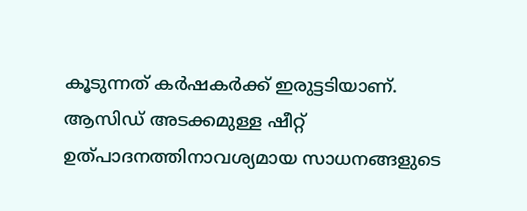കൂടുന്നത് കര്‍ഷകര്‍ക്ക് ഇരുട്ടടിയാണ്. ആസിഡ് അടക്കമുള്ള ഷീറ്റ് ഉത്പാദനത്തിനാവശ്യമായ സാധനങ്ങളുടെ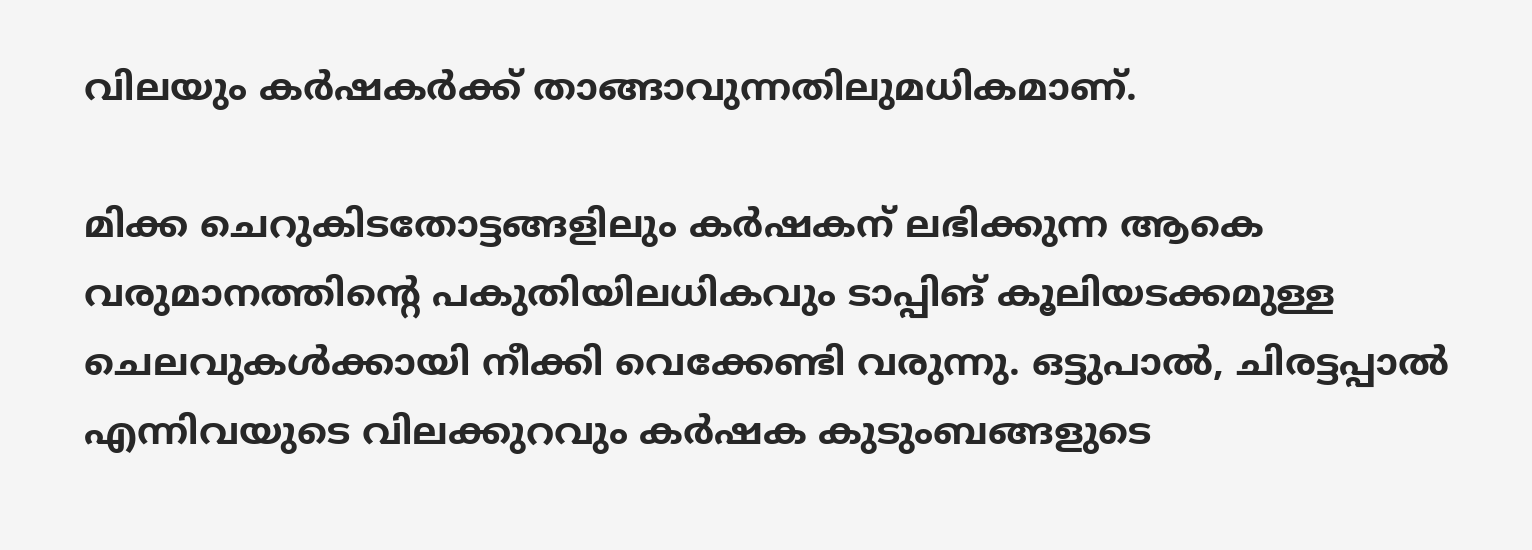വിലയും കര്‍ഷകര്‍ക്ക് താങ്ങാവുന്നതിലുമധികമാണ്.

മിക്ക ചെറുകിടതോട്ടങ്ങളിലും കര്‍ഷകന് ലഭിക്കുന്ന ആകെ വരുമാനത്തിന്റെ പകുതിയിലധികവും ടാപ്പിങ് കൂലിയടക്കമുള്ള ചെലവുകള്‍ക്കായി നീക്കി വെക്കേണ്ടി വരുന്നു. ഒട്ടുപാല്‍, ചിരട്ടപ്പാല്‍ എന്നിവയുടെ വിലക്കുറവും കര്‍ഷക കുടുംബങ്ങളുടെ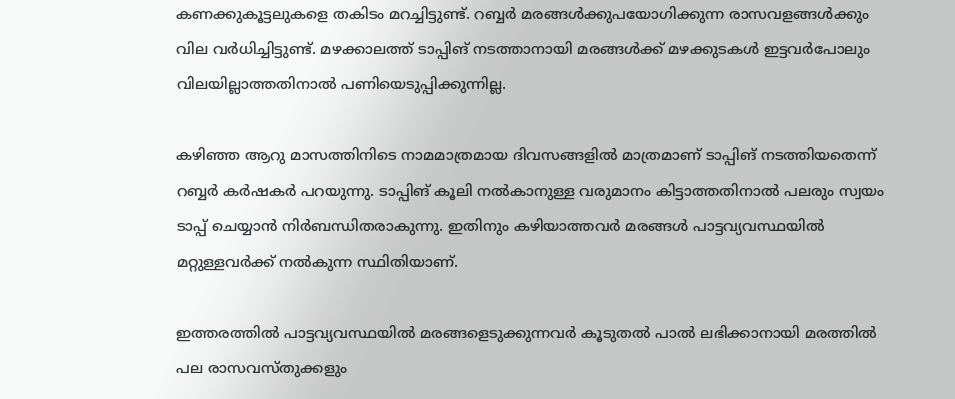കണക്കുകൂട്ടലുകളെ തകിടം മറച്ചിട്ടുണ്ട്. റബ്ബര്‍ മരങ്ങള്‍ക്കുപയോഗിക്കുന്ന രാസവളങ്ങള്‍ക്കും വില വര്‍ധിച്ചിട്ടുണ്ട്. മഴക്കാലത്ത് ടാപ്പിങ് നടത്താനായി മരങ്ങള്‍ക്ക് മഴക്കുടകള്‍ ഇട്ടവര്‍പോലും വിലയില്ലാത്തതിനാല്‍ പണിയെടുപ്പിക്കുന്നില്ല.

കഴിഞ്ഞ ആറു മാസത്തിനിടെ നാമമാത്രമായ ദിവസങ്ങളില്‍ മാത്രമാണ് ടാപ്പിങ് നടത്തിയതെന്ന് റബ്ബര്‍ കര്‍ഷകര്‍ പറയുന്നു. ടാപ്പിങ് കൂലി നല്‍കാനുള്ള വരുമാനം കിട്ടാത്തതിനാല്‍ പലരും സ്വയം ടാപ്പ് ചെയ്യാന്‍ നിര്‍ബന്ധിതരാകുന്നു. ഇതിനും കഴിയാത്തവര്‍ മരങ്ങള്‍ പാട്ടവ്യവസ്ഥയില്‍ മറ്റുള്ളവര്‍ക്ക് നല്‍കുന്ന സ്ഥിതിയാണ്.

ഇത്തരത്തില്‍ പാട്ടവ്യവസ്ഥയില്‍ മരങ്ങളെടുക്കുന്നവര്‍ കൂടുതല്‍ പാല്‍ ലഭിക്കാനായി മരത്തില്‍ പല രാസവസ്തുക്കളും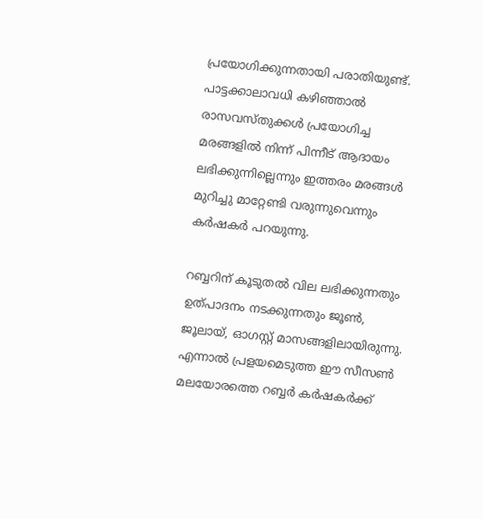പ്രയോഗിക്കുന്നതായി പരാതിയുണ്ട്. പാട്ടക്കാലാവധി കഴിഞ്ഞാല്‍ രാസവസ്തുക്കള്‍ പ്രയോഗിച്ച മരങ്ങളില്‍ നിന്ന് പിന്നീട് ആദായം ലഭിക്കുന്നില്ലെന്നും ഇത്തരം മരങ്ങള്‍ മുറിച്ചു മാറ്റേണ്ടി വരുന്നുവെന്നും കര്‍ഷകര്‍ പറയുന്നു.

റബ്ബറിന് കൂടുതല്‍ വില ലഭിക്കുന്നതും ഉത്പാദനം നടക്കുന്നതും ജൂണ്‍, ജൂലായ്, ഓഗസ്റ്റ് മാസങ്ങളിലായിരുന്നു. എന്നാല്‍ പ്രളയമെടുത്ത ഈ സീസണ്‍ മലയോരത്തെ റബ്ബര്‍ കര്‍ഷകര്‍ക്ക്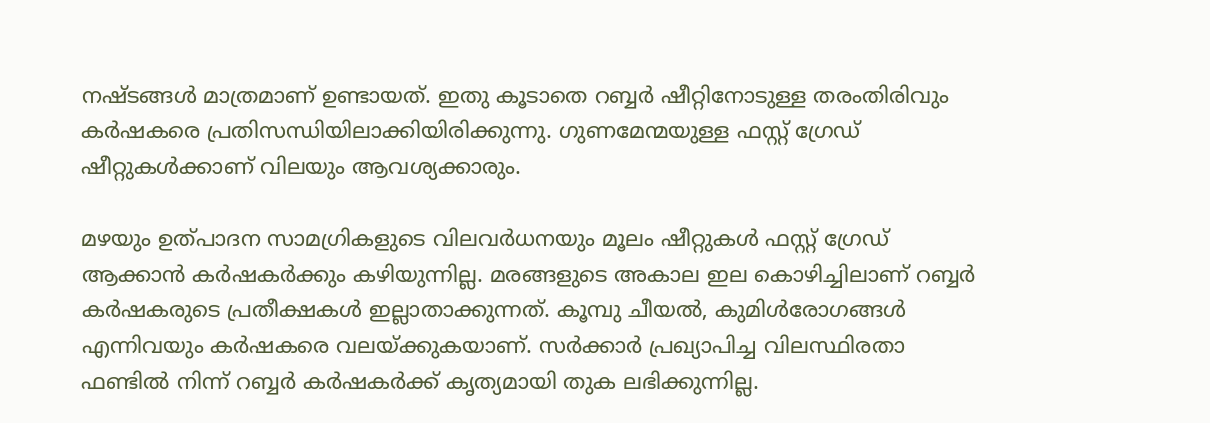നഷ്ടങ്ങള്‍ മാത്രമാണ് ഉണ്ടായത്. ഇതു കൂടാതെ റബ്ബര്‍ ഷീറ്റിനോടുള്ള തരംതിരിവും കര്‍ഷകരെ പ്രതിസന്ധിയിലാക്കിയിരിക്കുന്നു. ഗുണമേന്മയുള്ള ഫസ്റ്റ് ഗ്രേഡ് ഷീറ്റുകള്‍ക്കാണ് വിലയും ആവശ്യക്കാരും.

മഴയും ഉത്പാദന സാമഗ്രികളുടെ വിലവര്‍ധനയും മൂലം ഷീറ്റുകള്‍ ഫസ്റ്റ് ഗ്രേഡ് ആക്കാന്‍ കര്‍ഷകര്‍ക്കും കഴിയുന്നില്ല. മരങ്ങളുടെ അകാല ഇല കൊഴിച്ചിലാണ് റബ്ബര്‍ കര്‍ഷകരുടെ പ്രതീക്ഷകള്‍ ഇല്ലാതാക്കുന്നത്. കൂമ്പു ചീയല്‍, കുമിള്‍രോഗങ്ങള്‍ എന്നിവയും കര്‍ഷകരെ വലയ്ക്കുകയാണ്. സര്‍ക്കാര്‍ പ്രഖ്യാപിച്ച വിലസ്ഥിരതാ ഫണ്ടില്‍ നിന്ന് റബ്ബര്‍ കര്‍ഷകര്‍ക്ക് കൃത്യമായി തുക ലഭിക്കുന്നില്ല.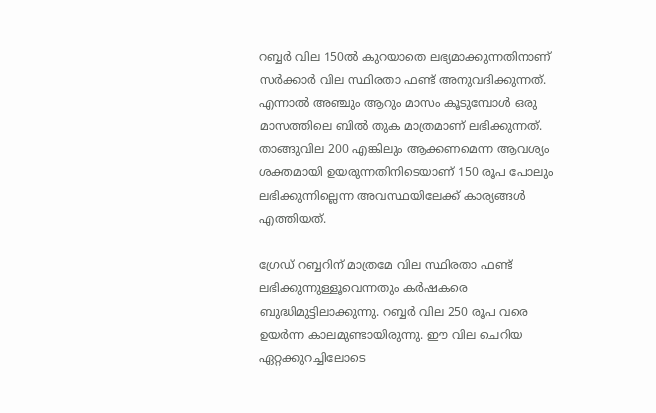റബ്ബര്‍ വില 150ല്‍ കുറയാതെ ലഭ്യമാക്കുന്നതിനാണ് സര്‍ക്കാര്‍ വില സ്ഥിരതാ ഫണ്ട് അനുവദിക്കുന്നത്. എന്നാല്‍ അഞ്ചും ആറും മാസം കൂടുമ്പോള്‍ ഒരു മാസത്തിലെ ബില്‍ തുക മാത്രമാണ് ലഭിക്കുന്നത്. താങ്ങുവില 200 എങ്കിലും ആക്കണമെന്ന ആവശ്യം ശക്തമായി ഉയരുന്നതിനിടെയാണ് 150 രൂപ പോലും ലഭിക്കുന്നില്ലെന്ന അവസ്ഥയിലേക്ക് കാര്യങ്ങള്‍ എത്തിയത്.

ഗ്രേഡ് റബ്ബറിന് മാത്രമേ വില സ്ഥിരതാ ഫണ്ട് ലഭിക്കുന്നുള്ളൂവെന്നതും കര്‍ഷകരെ ബുദ്ധിമുട്ടിലാക്കുന്നു. റബ്ബര്‍ വില 250 രൂപ വരെ ഉയര്‍ന്ന കാലമുണ്ടായിരുന്നു. ഈ വില ചെറിയ ഏറ്റക്കുറച്ചിലോടെ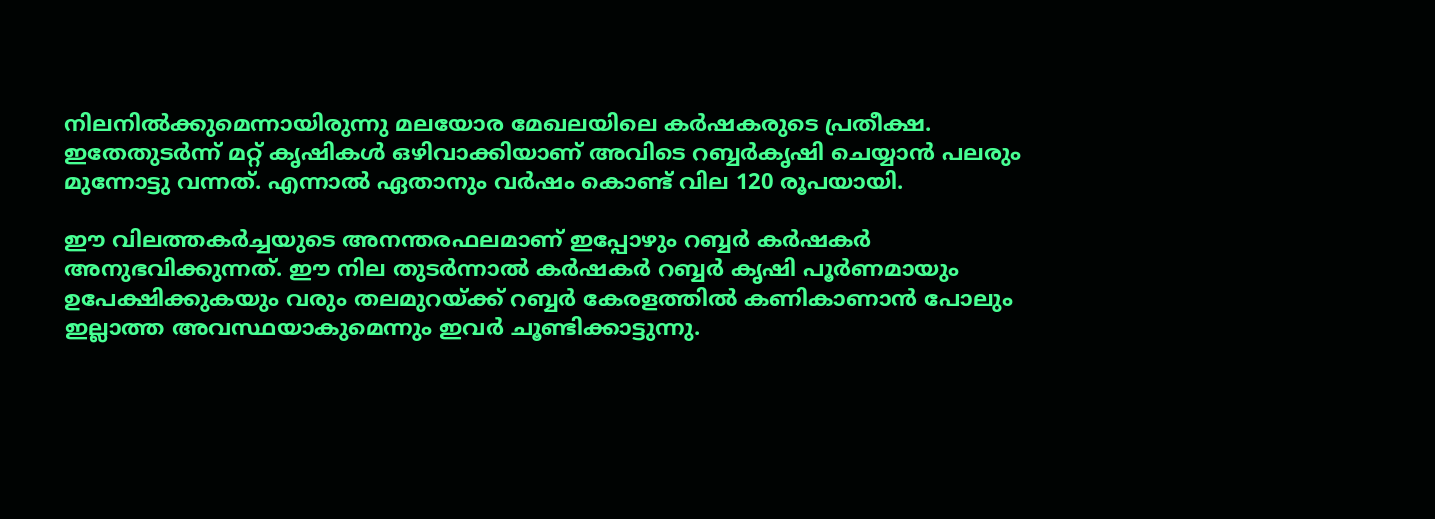നിലനില്‍ക്കുമെന്നായിരുന്നു മലയോര മേഖലയിലെ കര്‍ഷകരുടെ പ്രതീക്ഷ. ഇതേതുടര്‍ന്ന് മറ്റ് കൃഷികള്‍ ഒഴിവാക്കിയാണ് അവിടെ റബ്ബര്‍കൃഷി ചെയ്യാന്‍ പലരും മുന്നോട്ടു വന്നത്. എന്നാല്‍ ഏതാനും വര്‍ഷം കൊണ്ട് വില 120 രൂപയായി.

ഈ വിലത്തകര്‍ച്ചയുടെ അനന്തരഫലമാണ് ഇപ്പോഴും റബ്ബര്‍ കര്‍ഷകര്‍ അനുഭവിക്കുന്നത്. ഈ നില തുടര്‍ന്നാല്‍ കര്‍ഷകര്‍ റബ്ബര്‍ കൃഷി പൂര്‍ണമായും ഉപേക്ഷിക്കുകയും വരും തലമുറയ്ക്ക് റബ്ബര്‍ കേരളത്തില്‍ കണികാണാന്‍ പോലും ഇല്ലാത്ത അവസ്ഥയാകുമെന്നും ഇവര്‍ ചൂണ്ടിക്കാട്ടുന്നു.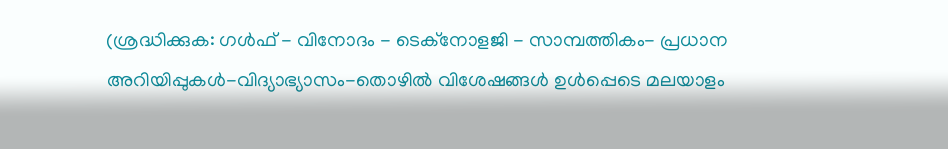(ശ്രദ്ധിക്കുക: ഗൾഫ് - വിനോദം - ടെക്നോളജി - സാമ്പത്തികം- പ്രധാന അറിയിപ്പുകൾ-വിദ്യാഭ്യാസം-തൊഴിൽ വിശേഷങ്ങൾ ഉൾപ്പെടെ മലയാളം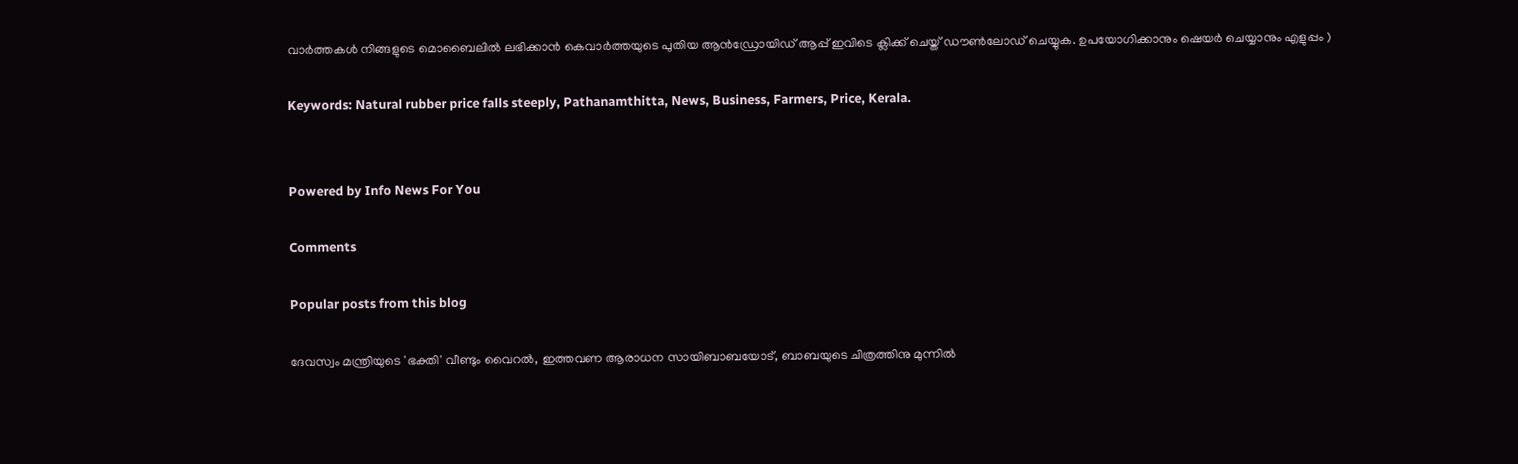വാർത്തകൾ നിങ്ങളുടെ മൊബൈലിൽ ലഭിക്കാൻ കെവാർത്തയുടെ പുതിയ ആൻഡ്രോയിഡ് ആപ്പ് ഇവിടെ ക്ലിക്ക് ചെയ്ത് ഡൗൺലോഡ് ചെയ്യുക. ഉപയോഗിക്കാനും ഷെയർ ചെയ്യാനും എളുപ്പം )

Keywords: Natural rubber price falls steeply, Pathanamthitta, News, Business, Farmers, Price, Kerala.


Powered by Info News For You

Comments

Popular posts from this blog

ദേവസ്വം മന്ത്രിയുടെ 'ഭക്തി' വീണ്ടും വൈറല്‍, ഇത്തവണ ആരാധന സായിബാബയോട്, ബാബയുടെ ചിത്രത്തിനു മുന്നില്‍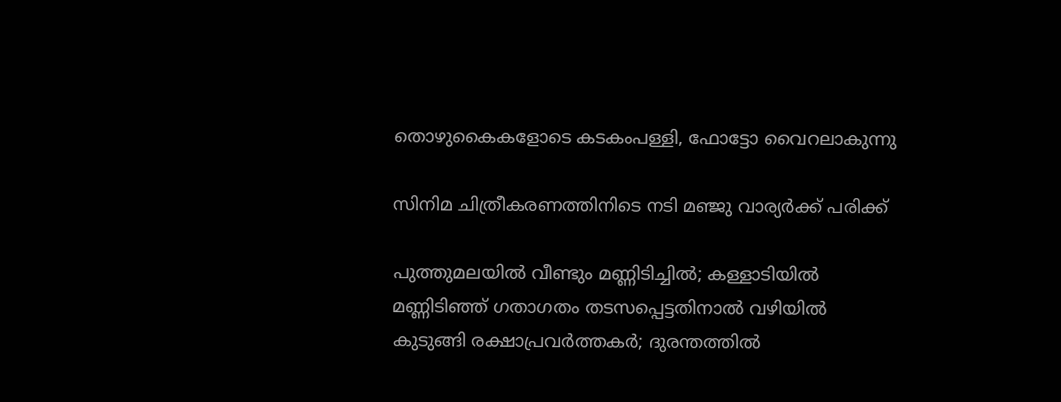തൊഴുകൈകളോടെ കടകംപള്ളി, ഫോട്ടോ വൈറലാകുന്നു

സിനിമ ചിത്രീകരണത്തിനിടെ നടി മഞ്ജു വാര്യര്‍ക്ക് പരിക്ക്

പുത്തുമലയില്‍ വീണ്ടും മണ്ണിടിച്ചില്‍; കള്ളാടിയില്‍ മണ്ണിടിഞ്ഞ് ഗതാഗതം തടസപ്പെട്ടതിനാല്‍ വഴിയില്‍ കുടുങ്ങി രക്ഷാപ്രവര്‍ത്തകര്‍; ദുരന്തത്തില്‍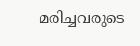മരിച്ചവരുടെ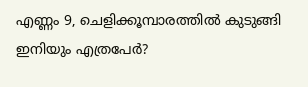എണ്ണം 9, ചെളിക്കൂമ്പാരത്തില്‍ കുടുങ്ങി ഇനിയും എത്രപേര്‍?